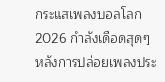กระแสเพลงบอลโลก 2026 กำลังเดือดสุดๆ หลังการปล่อยเพลงประ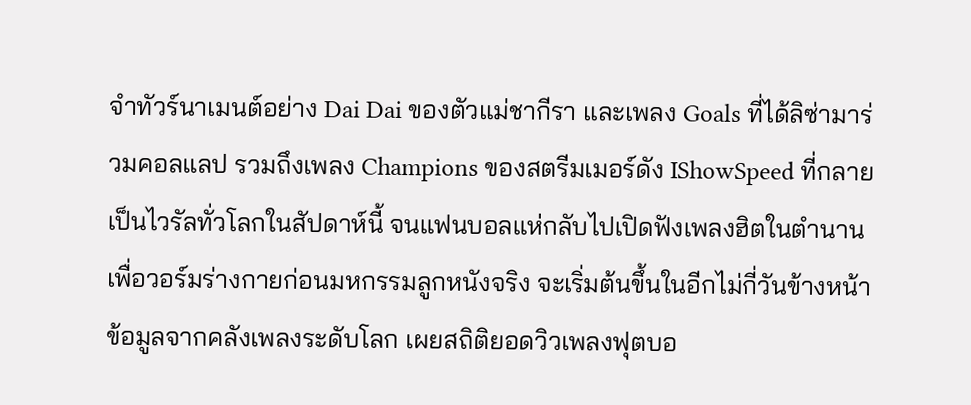จำทัวร์นาเมนต์อย่าง Dai Dai ของตัวแม่ชากีรา และเพลง Goals ที่ได้ลิซ่ามาร่วมคอลแลป รวมถึงเพลง Champions ของสตรีมเมอร์ดัง IShowSpeed ที่กลายเป็นไวรัลทั่วโลกในสัปดาห์นี้ จนแฟนบอลแห่กลับไปเปิดฟังเพลงฮิตในตำนาน เพื่อวอร์มร่างกายก่อนมหกรรมลูกหนังจริง จะเริ่มต้นขึ้นในอีกไม่กี่วันข้างหน้า
ข้อมูลจากคลังเพลงระดับโลก เผยสถิติยอดวิวเพลงฟุตบอ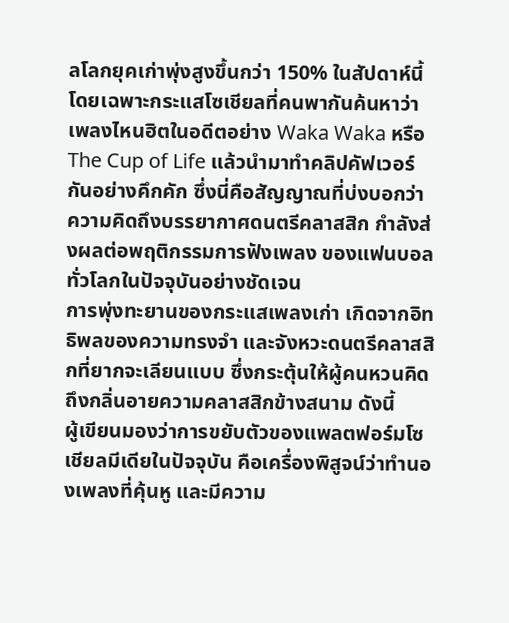ลโลกยุคเก่าพุ่งสูงขึ้นกว่า 150% ในสัปดาห์นี้ โดยเฉพาะกระแสโซเชียลที่คนพากันค้นหาว่าเพลงไหนฮิตในอดีตอย่าง Waka Waka หรือ The Cup of Life แล้วนำมาทำคลิปคัฟเวอร์กันอย่างคึกคัก ซึ่งนี่คือสัญญาณที่บ่งบอกว่า ความคิดถึงบรรยากาศดนตรีคลาสสิก กำลังส่งผลต่อพฤติกรรมการฟังเพลง ของแฟนบอลทั่วโลกในปัจจุบันอย่างชัดเจน
การพุ่งทะยานของกระแสเพลงเก่า เกิดจากอิทธิพลของความทรงจำ และจังหวะดนตรีคลาสสิกที่ยากจะเลียนแบบ ซึ่งกระตุ้นให้ผู้คนหวนคิดถึงกลิ่นอายความคลาสสิกข้างสนาม ดังนี้
ผู้เขียนมองว่าการขยับตัวของแพลตฟอร์มโซเชียลมีเดียในปัจจุบัน คือเครื่องพิสูจน์ว่าทำนองเพลงที่คุ้นหู และมีความ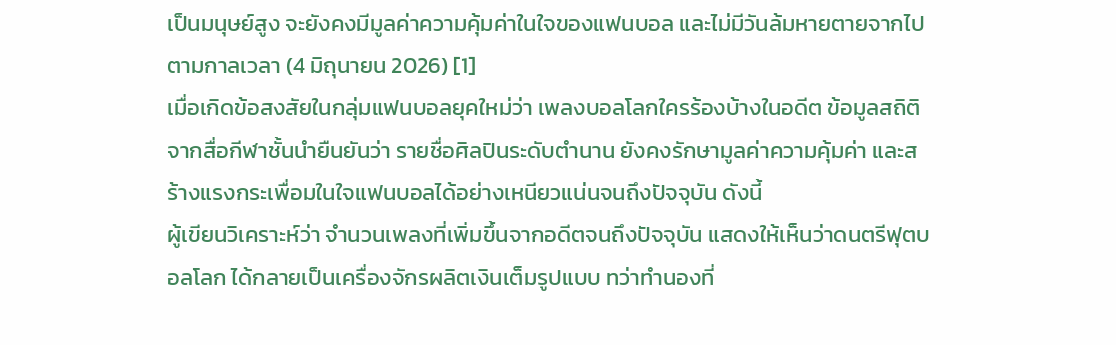เป็นมนุษย์สูง จะยังคงมีมูลค่าความคุ้มค่าในใจของแฟนบอล และไม่มีวันล้มหายตายจากไปตามกาลเวลา (4 มิถุนายน 2026) [1]
เมื่อเกิดข้อสงสัยในกลุ่มแฟนบอลยุคใหม่ว่า เพลงบอลโลกใครร้องบ้างในอดีต ข้อมูลสถิติจากสื่อกีฬาชั้นนำยืนยันว่า รายชื่อศิลปินระดับตำนาน ยังคงรักษามูลค่าความคุ้มค่า และสร้างแรงกระเพื่อมในใจแฟนบอลได้อย่างเหนียวแน่นจนถึงปัจจุบัน ดังนี้
ผู้เขียนวิเคราะห์ว่า จำนวนเพลงที่เพิ่มขึ้นจากอดีตจนถึงปัจจุบัน แสดงให้เห็นว่าดนตรีฟุตบอลโลก ได้กลายเป็นเครื่องจักรผลิตเงินเต็มรูปแบบ ทว่าทำนองที่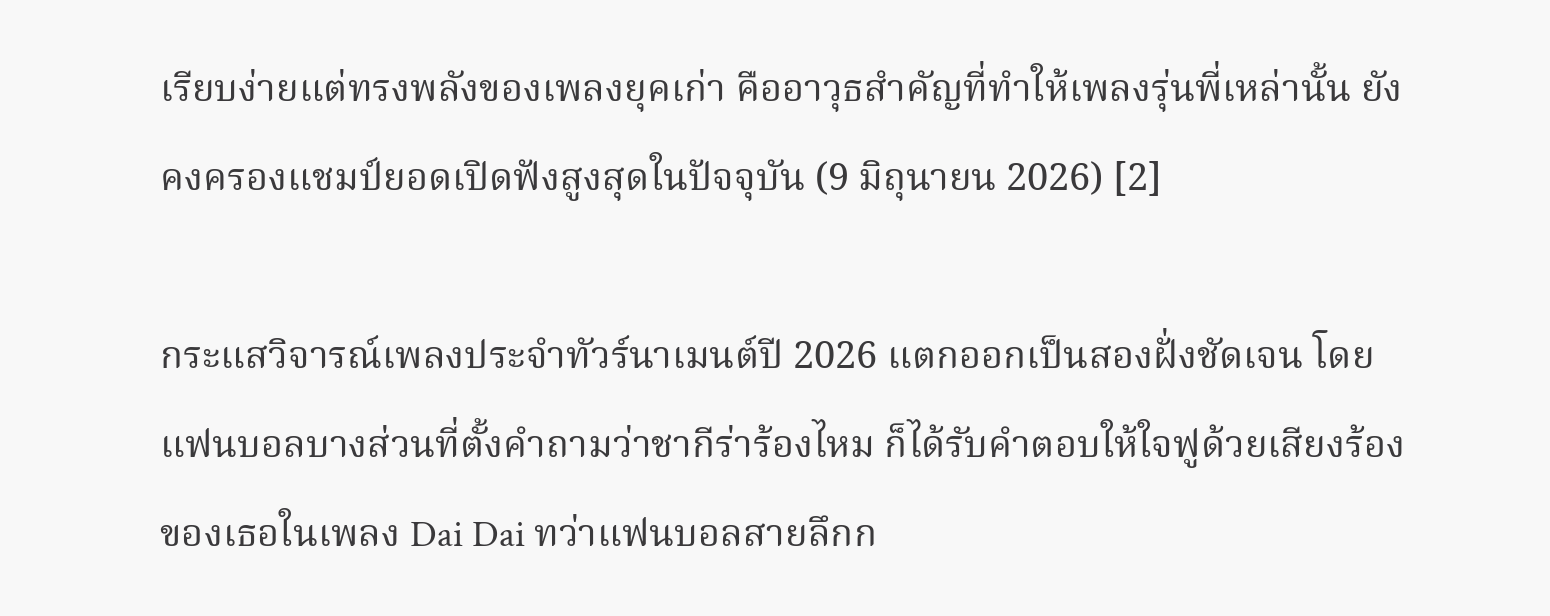เรียบง่ายแต่ทรงพลังของเพลงยุคเก่า คืออาวุธสำคัญที่ทำให้เพลงรุ่นพี่เหล่านั้น ยังคงครองแชมป์ยอดเปิดฟังสูงสุดในปัจจุบัน (9 มิถุนายน 2026) [2]

กระแสวิจารณ์เพลงประจำทัวร์นาเมนต์ปี 2026 แตกออกเป็นสองฝั่งชัดเจน โดยแฟนบอลบางส่วนที่ตั้งคำถามว่าชากีร่าร้องไหม ก็ได้รับคำตอบให้ใจฟูด้วยเสียงร้องของเธอในเพลง Dai Dai ทว่าแฟนบอลสายลึกก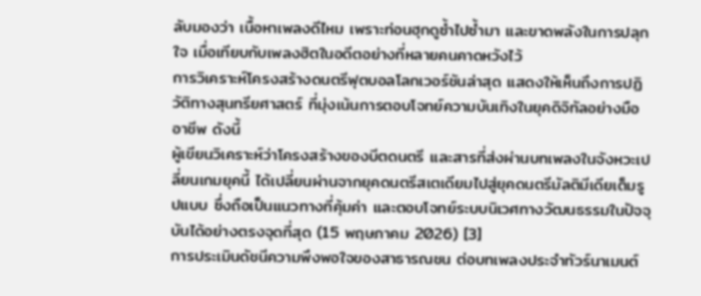ลับมองว่า เนื้อหาเพลงดีไหม เพราะท่อนฮุกดูซ้ำไปซ้ำมา และขาดพลังในการปลุกใจ เมื่อเทียบกับเพลงฮิตในอดีตอย่างที่หลายคนคาดหวังไว้
การวิเคราะห์โครงสร้างดนตรีฟุตบอลโลกเวอร์ชันล่าสุด แสดงให้เห็นถึงการปฏิวัติทางสุนทรียศาสตร์ ที่มุ่งเน้นการตอบโจทย์ความบันเทิงในยุคดิจิทัลอย่างมืออาชีพ ดังนี้
ผู้เขียนวิเคราะห์ว่าโครงสร้างของบีตดนตรี และสารที่ส่งผ่านบทเพลงในจังหวะเปลี่ยนเกมยุคนี้ ได้เปลี่ยนผ่านจากยุคดนตรีสเตเดียมไปสู่ยุคดนตรีมัลติมีเดียเต็มรูปแบบ ซึ่งถือเป็นแนวทางที่คุ้มค่า และตอบโจทย์ระบบนิเวศทางวัฒนธรรมในปัจจุบันได้อย่างตรงจุดที่สุด (15 พฤษภาคม 2026) [3]
การประเมินดัชนีความพึงพอใจของสาธารณชน ต่อบทเพลงประจำทัวร์นาเมนต์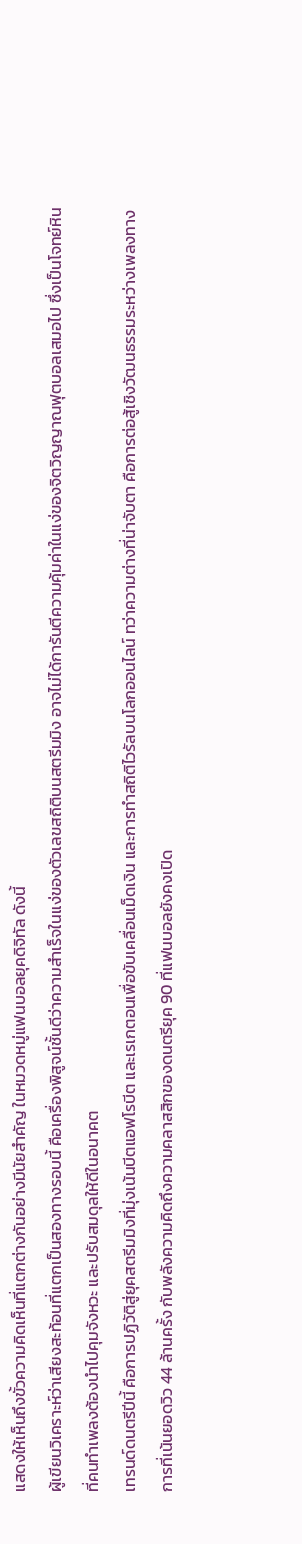แสดงให้เห็นถึงขั้วความคิดเห็นที่แตกต่างกันอย่างมีนัยสำคัญ ในหมวดหมู่แฟนบอลยุคดิจิทัล ดังนี้
ผู้เขียนวิเคราะห์ว่าเสียงสะท้อนที่แตกเป็นสองทางรอบนี้ คือเครื่องพิสูจน์ชั้นดีว่าความสำเร็จในแง่ของตัวเลขสถิติบนสตรีมมิง อาจไม่ได้การันตีความคุ้มค่าในแง่ของจิตวิญญาณฟุตบอลเสมอไป ซึ่งเป็นโจทย์หินที่คนทำเพลงต้องนำไปคุมจังหวะ และปรับสมดุลให้ดีในอนาคต
เทรนด์ดนตรีปีนี้ คือการปฏิวัติสู่ยุคสตรีมมิงที่มุ่งเน้นบีตแอฟโรบีต และเรเกตอนเพื่อขับเคลื่อนเม็ดเงิน และการทำสถิติไวรัลบนโลกออนไลน์ ทว่าความต่างที่น่าจับตา คือการต่อสู้เชิงวัฒนธรรมระหว่างเพลงทางการที่เน้นยอดวิว 44 ล้านครั้ง กับพลังความคิดถึงความคลาสสิกของดนตรียุค 90 ที่แฟนบอลยังคงเปิด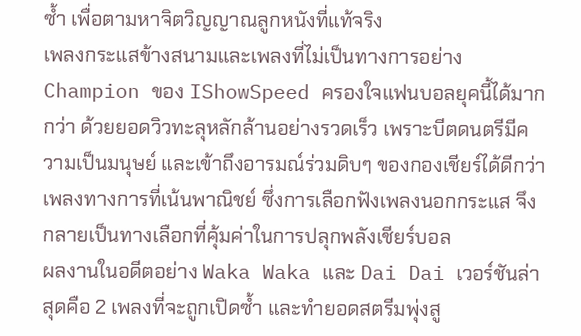ซ้ำ เพื่อตามหาจิตวิญญาณลูกหนังที่แท้จริง
เพลงกระแสข้างสนามและเพลงที่ไม่เป็นทางการอย่าง Champion ของ IShowSpeed ครองใจแฟนบอลยุคนี้ได้มากกว่า ด้วยยอดวิวทะลุหลักล้านอย่างรวดเร็ว เพราะบีตดนตรีมีความเป็นมนุษย์ และเข้าถึงอารมณ์ร่วมดิบๆ ของกองเชียร์ได้ดีกว่าเพลงทางการที่เน้นพาณิชย์ ซึ่งการเลือกฟังเพลงนอกกระแส จึงกลายเป็นทางเลือกที่คุ้มค่าในการปลุกพลังเชียร์บอล
ผลงานในอดีตอย่าง Waka Waka และ Dai Dai เวอร์ชันล่าสุดคือ 2 เพลงที่จะถูกเปิดซ้ำ และทำยอดสตรีมพุ่งสู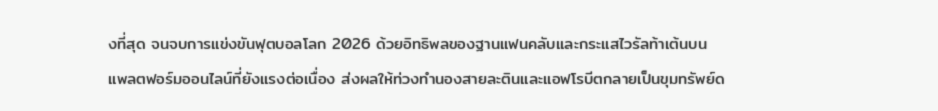งที่สุด จนจบการแข่งขันฟุตบอลโลก 2026 ด้วยอิทธิพลของฐานแฟนคลับและกระแสไวรัลท้าเต้นบนแพลตฟอร์มออนไลน์ที่ยังแรงต่อเนื่อง ส่งผลให้ท่วงทำนองสายละตินและแอฟโรบีตกลายเป็นขุมทรัพย์ด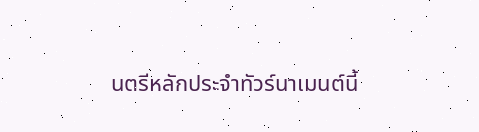นตรีหลักประจำทัวร์นาเมนต์นี้